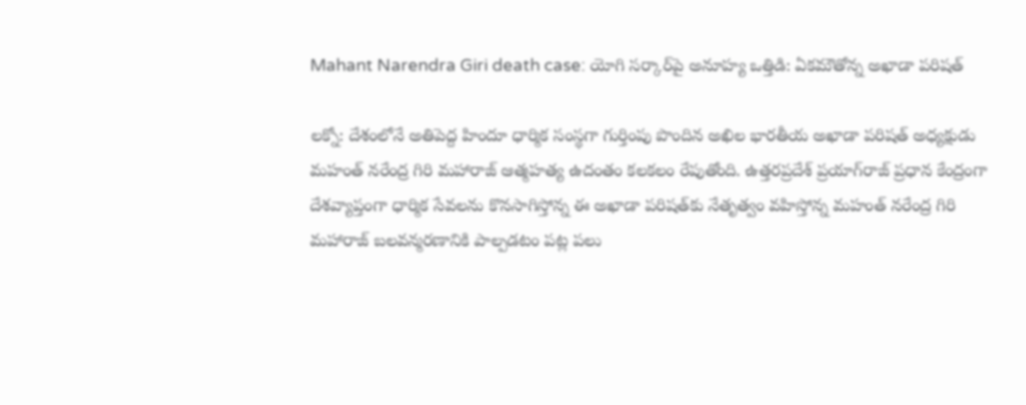Mahant Narendra Giri death case: యోగి సర్కార్‌పై అనూహ్య ఒత్తిడి: ఏకమౌతోన్న అఖాడా పరిషత్

లక్నో: దేశంలోనే అతిపెద్ద హిందూ ధార్మిక సంస్థగా గుర్తింపు పొందిన అఖిల భారతీయ అఖాడా పరిషత్ అధ్యక్షుడు మహంత్ నరేంద్ర గిరి మహారాజ్ ఆత్మహత్య ఉదంతం కలకలం రేపుతోంది. ఉత్తరప్రదేశ్ ప్రయాగ్‌రాజ్‌ ప్రధాన కేంద్రంగా దేశవ్యాప్తంగా ధార్మిక సేవలను కొనసాగిస్తోన్న ఈ అఖాడా పరిషత్‌కు నేతృత్వం వహిస్తోన్న మహంత్ నరేంద్ర గిరి మహారాజ్ బలవన్మరణానికి పాల్పడటం పట్ల పలు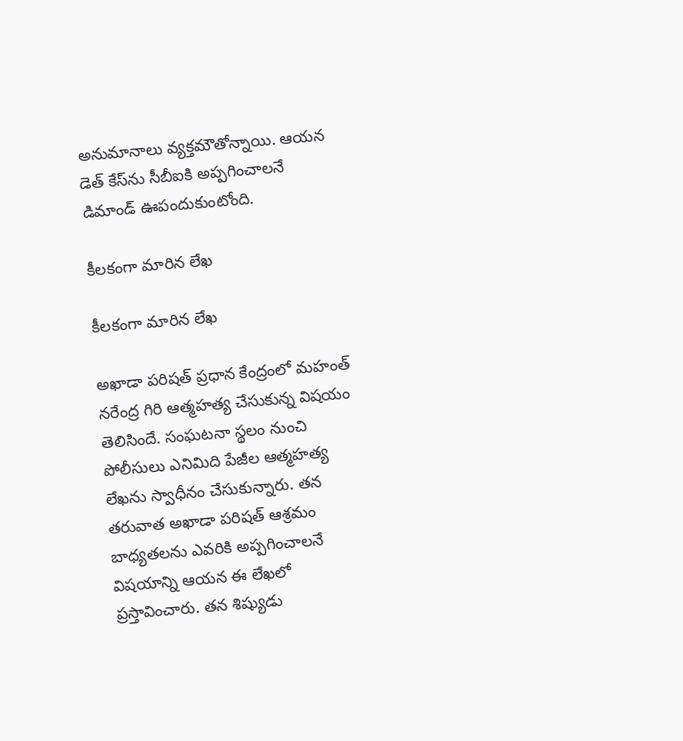అనుమానాలు వ్యక్తమౌతోన్నాయి. ఆయన డెత్ కేస్‌ను సీబీఐకి అప్పగించాలనే డిమాండ్ ఊపందుకుంటోంది.

కీలకంగా మారిన లేఖ

కీలకంగా మారిన లేఖ

అఖాడా పరిషత్ ప్రధాన కేంద్రంలో మహంత్ నరేంద్ర గిరి ఆత్మహత్య చేసుకున్న విషయం తెలిసిందే. సంఘటనా స్థలం నుంచి పోలీసులు ఎనిమిది పేజీల ఆత్మహత్య లేఖను స్వాధీనం చేసుకున్నారు. తన తరువాత అఖాడా పరిషత్ ఆశ్రమం బాధ్యతలను ఎవరికి అప్పగించాలనే విషయాన్ని ఆయన ఈ లేఖలో ప్రస్తావించారు. తన శిష్యుడు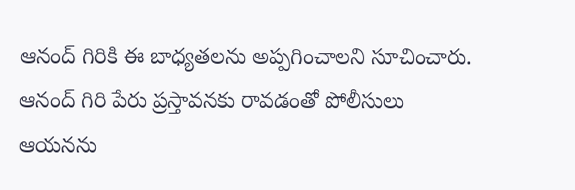ఆనంద్ గిరికి ఈ బాధ్యతలను అప్పగించాలని సూచించారు. ఆనంద్ గిరి పేరు ప్రస్తావనకు రావడంతో పోలీసులు ఆయనను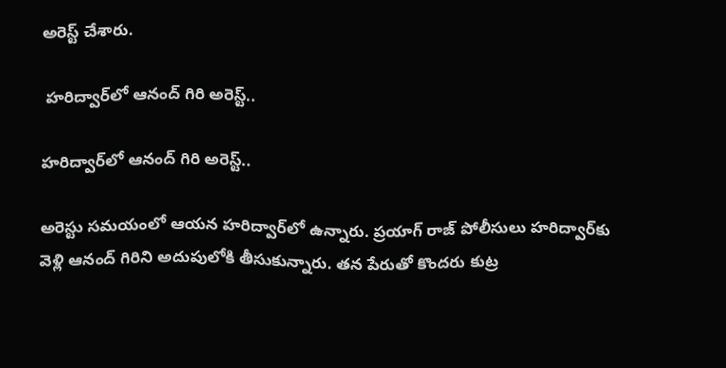అరెస్ట్ చేశారు.

 హరిద్వార్‌లో ఆనంద్ గిరి అరెస్ట్..

హరిద్వార్‌లో ఆనంద్ గిరి అరెస్ట్..

అరెస్టు సమయంలో ఆయన హరిద్వార్‌లో ఉన్నారు. ప్రయాగ్ రాజ్ పోలీసులు హరిద్వార్‌కు వెళ్లి ఆనంద్ గిరిని అదుపులోకి తీసుకున్నారు. తన పేరుతో కొందరు కుట్ర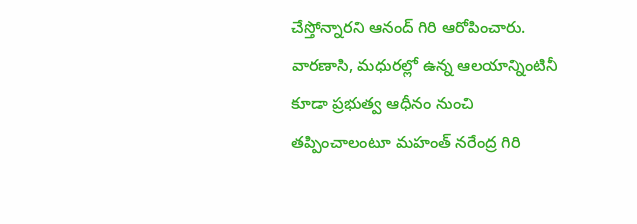చేస్తోన్నారని ఆనంద్ గిరి ఆరోపించారు. వారణాసి, మధురల్లో ఉన్న ఆలయాన్నింటినీ కూడా ప్రభుత్వ ఆధీనం నుంచి తప్పించాలంటూ మహంత్ నరేంద్ర గిరి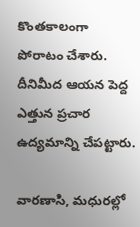కొంతకాలంగా పోరాటం చేశారు. దీనిమీద ఆయన పెద్ద ఎత్తున ప్రచార ఉద్యమాన్ని చేపట్టారు.

వారణాసి, మధురల్లో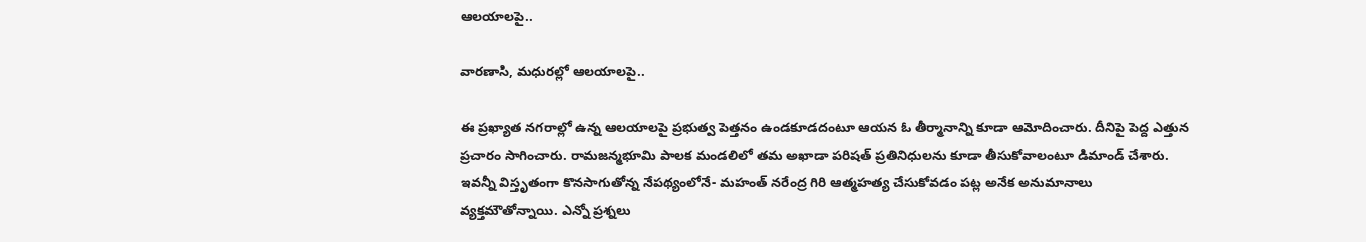ఆలయాలపై..

వారణాసి, మధురల్లో ఆలయాలపై..

ఈ ప్రఖ్యాత నగరాల్లో ఉన్న ఆలయాలపై ప్రభుత్వ పెత్తనం ఉండకూడదంటూ ఆయన ఓ తీర్మానాన్ని కూడా ఆమోదించారు. దీనిపై పెద్ద ఎత్తున ప్రచారం సాగించారు. రామజన్మభూమి పాలక మండలిలో తమ అఖాడా పరిషత్ ప్రతినిధులను కూడా తీసుకోవాలంటూ డిమాండ్ చేశారు. ఇవన్నీ విస్తృతంగా కొనసాగుతోన్న నేపథ్యంలోనే- మహంత్ నరేంద్ర గిరి ఆత్మహత్య చేసుకోవడం పట్ల అనేక అనుమానాలు వ్యక్తమౌతోన్నాయి. ఎన్నో ప్రశ్నలు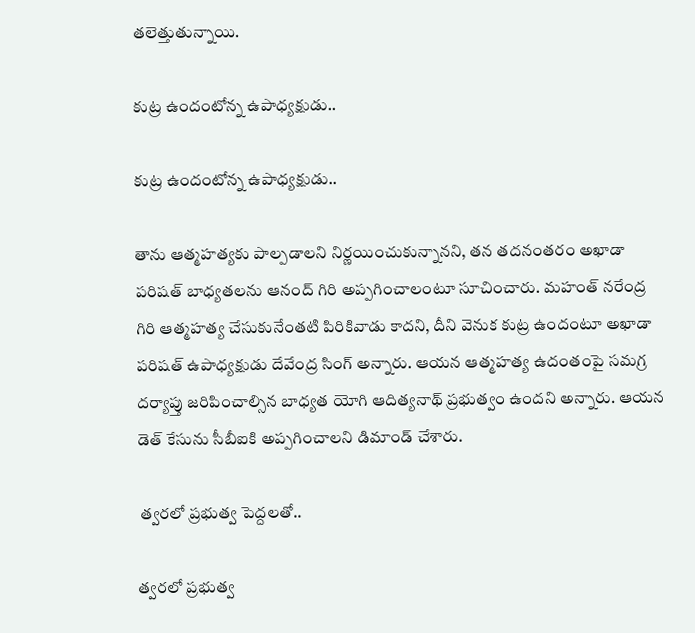తలెత్తుతున్నాయి.

కుట్ర ఉందంటోన్న ఉపాధ్యక్షుడు..

కుట్ర ఉందంటోన్న ఉపాధ్యక్షుడు..

తాను ఆత్మహత్యకు పాల్పడాలని నిర్ణయించుకున్నానని, తన తదనంతరం అఖాడా పరిషత్ బాధ్యతలను ఆనంద్ గిరి అప్పగించాలంటూ సూచించారు. మహంత్ నరేంద్ర గిరి ఆత్మహత్య చేసుకునేంతటి పిరికివాడు కాదని, దీని వెనుక కుట్ర ఉందంటూ అఖాడా పరిషత్ ఉపాధ్యక్షుడు దేవేంద్ర సింగ్ అన్నారు. ఆయన ఆత్మహత్య ఉదంతంపై సమగ్ర దర్యాప్తు జరిపించాల్సిన బాధ్యత యోగి ఆదిత్యనాథ్ ప్రభుత్వం ఉందని అన్నారు. ఆయన డెత్ కేసును సీబీఐకి అప్పగించాలని డిమాండ్ చేశారు.

 త్వరలో ప్రభుత్వ పెద్దలతో..

త్వరలో ప్రభుత్వ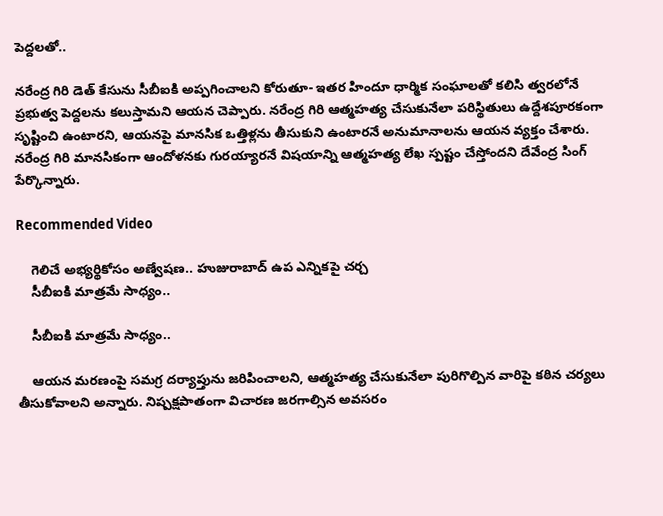పెద్దలతో..

నరేంద్ర గిరి డెత్ కేసును సీబీఐకి అప్పగించాలని కోరుతూ- ఇతర హిందూ ధార్మిక సంఘాలతో కలిసి త్వరలోనే ప్రభుత్వ పెద్దలను కలుస్తామని ఆయన చెప్పారు. నరేంద్ర గిరి ఆత్మహత్య చేసుకునేలా పరిస్థితులు ఉద్దేశపూరకంగా సృష్టించి ఉంటారని, ఆయనపై మానసిక ఒత్తిళ్లను తీసుకుని ఉంటారనే అనుమానాలను ఆయన వ్యక్తం చేశారు. నరేంద్ర గిరి మానసికంగా ఆందోళనకు గురయ్యారనే విషయాన్ని ఆత్మహత్య లేఖ స్పష్టం చేస్తోందని దేవేంద్ర సింగ్ పేర్కొన్నారు.

Recommended Video

    గెలిచే అభ్యర్థికోసం అణ్వేషణ.. హుజురాబాద్ ఉప ఎన్నికపై చర్చ
    సీబీఐకి మాత్రమే సాధ్యం..

    సీబీఐకి మాత్రమే సాధ్యం..

    ఆయన మరణంపై సమగ్ర దర్యాప్తును జరిపించాలని, ఆత్మహత్య చేసుకునేలా పురిగొల్పిన వారిపై కఠిన చర్యలు తీసుకోవాలని అన్నారు. నిష్పక్షపాతంగా విచారణ జరగాల్సిన అవసరం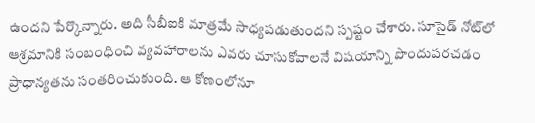ఉందని పేర్కొన్నారు. అది సీబీఐకి మాత్రమే సాధ్యపడుతుందని స్పష్టం చేశారు. సూసైడ్ నోట్‌లో ఆశ్రమానికి సంబంధించి వ్యవహారాలను ఎవరు చూసుకోవాలనే విషయాన్ని పొందుపరచడం ప్రాధాన్యతను సంతరించుకుంది. ఆ కోణంలోనూ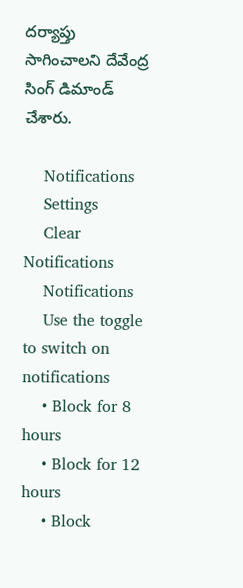దర్యాప్తు సాగించాలని దేవేంద్ర సింగ్ డిమాండ్ చేశారు.

    Notifications
    Settings
    Clear Notifications
    Notifications
    Use the toggle to switch on notifications
    • Block for 8 hours
    • Block for 12 hours
    • Block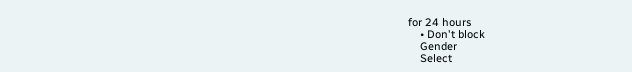for 24 hours
    • Don't block
    Gender
    Select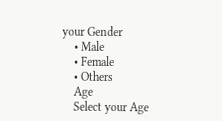your Gender
    • Male
    • Female
    • Others
    Age
    Select your Age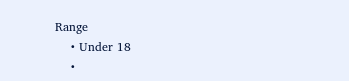Range
    • Under 18
    •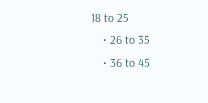18 to 25
    • 26 to 35
    • 36 to 45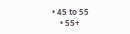• 45 to 55
    • 55+